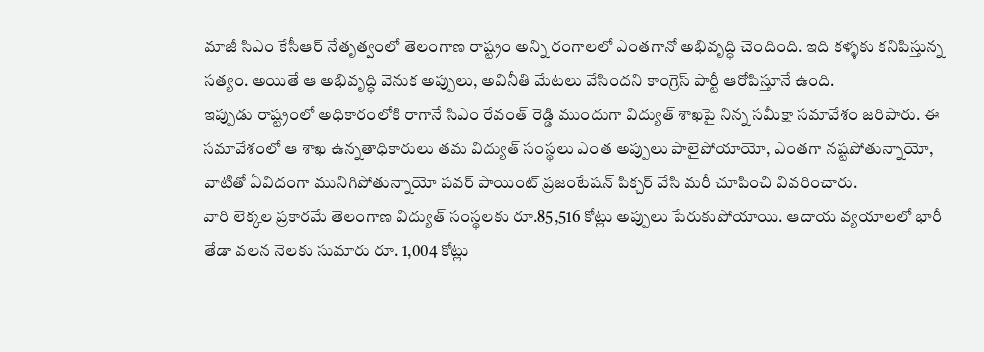మాజీ సిఎం కేసీఆర్ నేతృత్వంలో తెలంగాణ రాష్ట్రం అన్ని రంగాలలో ఎంతగానో అభివృద్ధి చెందింది. ఇది కళ్ళకు కనిపిస్తున్న సత్యం. అయితే ఆ అభివృద్ధి వెనుక అప్పులు, అవినీతి మేటలు వేసిందని కాంగ్రెస్ పార్టీ ఆరోపిస్తూనే ఉంది.
ఇప్పుడు రాష్ట్రంలో అధికారంలోకి రాగానే సిఎం రేవంత్ రెడ్డి ముందుగా విద్యుత్ శాఖపై నిన్న సమీక్షా సమావేశం జరిపారు. ఈ సమావేశంలో ఆ శాఖ ఉన్నతాధికారులు తమ విద్యుత్ సంస్థలు ఎంత అప్పులు పాలైపోయాయో, ఎంతగా నష్టపోతున్నాయో, వాటితో ఏవిదంగా మునిగిపోతున్నాయో పవర్ పాయింట్ ప్రజంటేషన్ పిక్చర్ వేసి మరీ చూపించి వివరించారు.
వారి లెక్కల ప్రకారమే తెలంగాణ విద్యుత్ సంస్థలకు రూ.85,516 కోట్లు అప్పులు పేరుకుపోయాయి. ఆదాయ వ్యయాలలో భారీ తేడా వలన నెలకు సుమారు రూ. 1,004 కోట్లు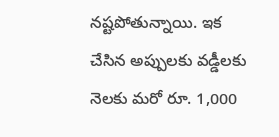నష్టపోతున్నాయి. ఇక చేసిన అప్పులకు వడ్డీలకు నెలకు మరో రూ. 1,000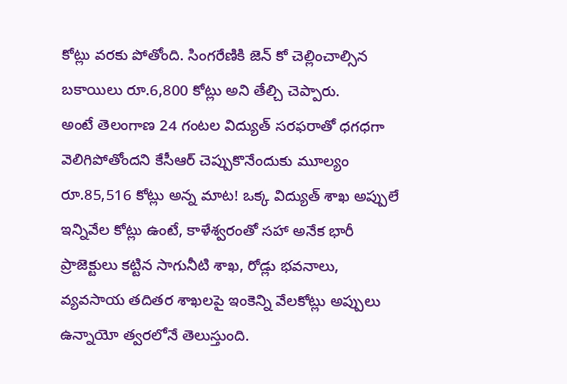కోట్లు వరకు పోతోంది. సింగరేణికి జెన్ కో చెల్లించాల్సిన బకాయిలు రూ.6,800 కోట్లు అని తేల్చి చెప్పారు.
అంటే తెలంగాణ 24 గంటల విద్యుత్ సరఫరాతో ధగధగా వెలిగిపోతోందని కేసీఆర్ చెప్పుకొనేందుకు మూల్యం రూ.85,516 కోట్లు అన్న మాట! ఒక్క విద్యుత్ శాఖ అప్పులే ఇన్నివేల కోట్లు ఉంటే, కాళేశ్వరంతో సహా అనేక భారీ ప్రాజెక్టులు కట్టిన సాగునీటి శాఖ, రోడ్లు భవనాలు, వ్యవసాయ తదితర శాఖలపై ఇంకెన్ని వేలకోట్లు అప్పులు ఉన్నాయో త్వరలోనే తెలుస్తుంది.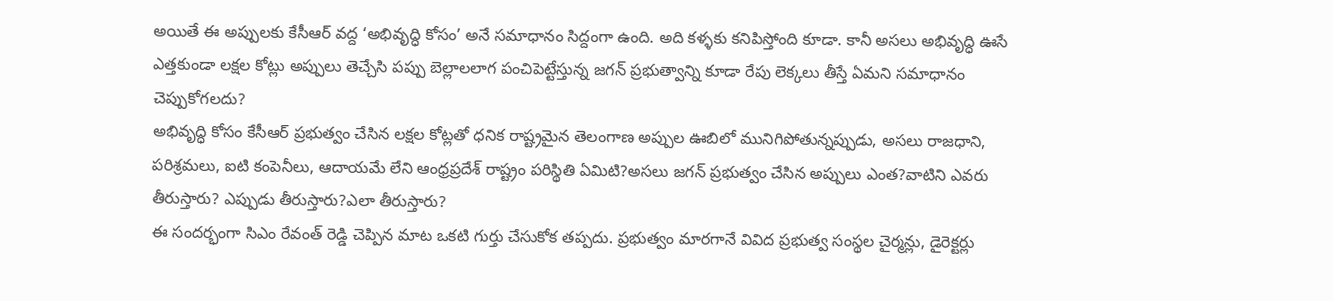అయితే ఈ అప్పులకు కేసీఆర్ వద్ద ‘అభివృద్ధి కోసం’ అనే సమాధానం సిద్దంగా ఉంది. అది కళ్ళకు కనిపిస్తోంది కూడా. కానీ అసలు అభివృద్ధి ఊసే ఎత్తకుండా లక్షల కోట్లు అప్పులు తెచ్చేసి పప్పు బెల్లాలలాగ పంచిపెట్టేస్తున్న జగన్ ప్రభుత్వాన్ని కూడా రేపు లెక్కలు తీస్తే ఏమని సమాధానం చెప్పుకోగలదు?
అభివృద్ధి కోసం కేసీఆర్ ప్రభుత్వం చేసిన లక్షల కోట్లతో ధనిక రాష్ట్రమైన తెలంగాణ అప్పుల ఊబిలో మునిగిపోతున్నప్పుడు, అసలు రాజధాని, పరిశ్రమలు, ఐటి కంపెనీలు, ఆదాయమే లేని ఆంధ్రప్రదేశ్ రాష్ట్రం పరిస్థితి ఏమిటి?అసలు జగన్ ప్రభుత్వం చేసిన అప్పులు ఎంత?వాటిని ఎవరు తీరుస్తారు? ఎప్పుడు తీరుస్తారు?ఎలా తీరుస్తారు?
ఈ సందర్భంగా సిఎం రేవంత్ రెడ్డి చెప్పిన మాట ఒకటి గుర్తు చేసుకోక తప్పదు. ప్రభుత్వం మారగానే వివిద ప్రభుత్వ సంస్థల చైర్మన్లు, డైరెక్టర్లు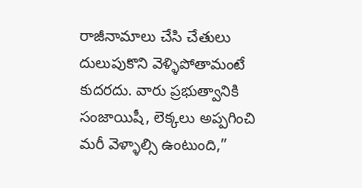రాజీనామాలు చేసి చేతులు దులుపుకొని వెళ్ళిపోతామంటే కుదరదు. వారు ప్రభుత్వానికి సంజాయిషీ, లెక్కలు అప్పగించి మరీ వెళ్ళాల్సి ఉంటుంది,”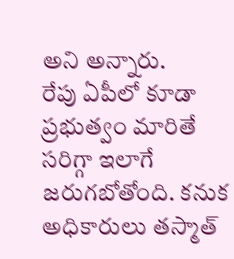అని అన్నారు.
రేపు ఏపీలో కూడా ప్రభుత్వం మారితే సరిగ్గా ఇలాగే జరుగబోతోంది. కనుక అధికారులు తస్మాత్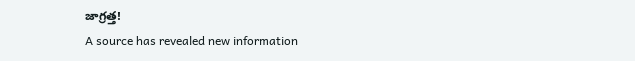జాగ్రత్త!
A source has revealed new information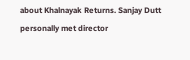about Khalnayak Returns. Sanjay Dutt personally met director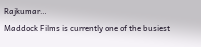Rajkumar…
Maddock Films is currently one of the busiest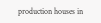production houses in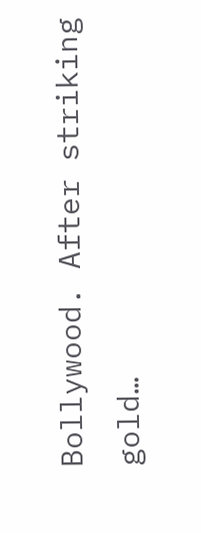Bollywood. After striking gold…